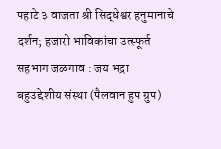पहाटे ३ वाजता श्री सिद्धेश्वर हनुमानाचे दर्शन; हजारो भाविकांचा उत्स्फूर्त सहभाग जळगाव : जय भद्रा बहुउद्देशीय संस्था (पैलवान हुप ग्रुप)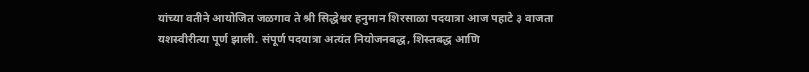यांच्या वतीने आयोजित जळगाव ते श्री सिद्धेश्वर हनुमान शिरसाळा पदयात्रा आज पहाटे ३ वाजता यशस्वीरीत्या पूर्ण झाली. संपूर्ण पदयात्रा अत्यंत नियोजनबद्ध, शिस्तबद्ध आणि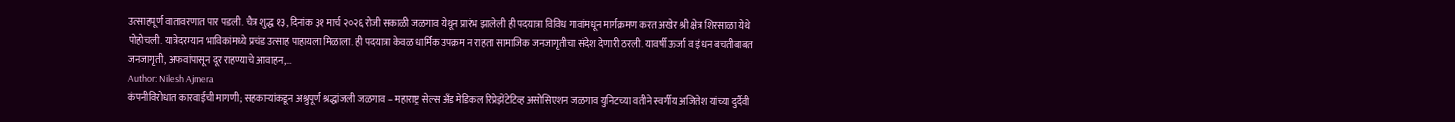उत्साहपूर्ण वातावरणात पार पडली. चैत्र शुद्ध १३, दिनांक ३१ मार्च २०२६ रोजी सकाळी जळगाव येथून प्रारंभ झालेली ही पदयात्रा विविध गावांमधून मार्गक्रमण करत अखेर श्री क्षेत्र शिरसाळा येथे पोहोचली. यात्रेदरम्यान भाविकांमध्ये प्रचंड उत्साह पाहायला मिळाला. ही पदयात्रा केवळ धार्मिक उपक्रम न राहता सामाजिक जनजागृतीचा संदेश देणारी ठरली. यावर्षी ऊर्जा व इंधन बचतीबाबत जनजागृती, अफवांपासून दूर राहण्याचे आवाहन,…
Author: Nilesh Ajmera
कंपनीविरोधात कारवाईची मागणी; सहकाऱ्यांकडून अश्रुपूर्ण श्रद्धांजली जळगाव – महाराष्ट्र सेल्स अँड मेडिकल रिप्रेझेंटेटिव्ह असोसिएशन जळगाव युनिटच्या वतीने स्वर्गीय अजितेश यांच्या दुर्दैवी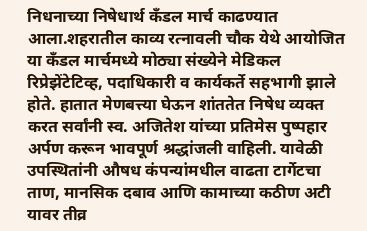निधनाच्या निषेधार्थ कँडल मार्च काढण्यात आला.शहरातील काव्य रत्नावली चौक येथे आयोजित या कँडल मार्चमध्ये मोठ्या संख्येने मेडिकल रिप्रेझेंटेटिव्ह, पदाधिकारी व कार्यकर्ते सहभागी झाले होते. हातात मेणबत्त्या घेऊन शांततेत निषेध व्यक्त करत सर्वांनी स्व. अजितेश यांच्या प्रतिमेस पुष्पहार अर्पण करून भावपूर्ण श्रद्धांजली वाहिली. यावेळी उपस्थितांनी औषध कंपन्यांमधील वाढता टार्गेटचा ताण, मानसिक दबाव आणि कामाच्या कठीण अटी यावर तीव्र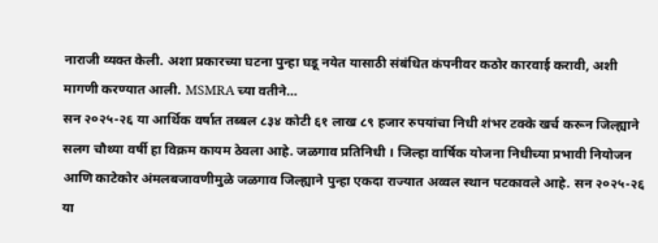नाराजी व्यक्त केली. अशा प्रकारच्या घटना पुन्हा घडू नयेत यासाठी संबंधित कंपनीवर कठोर कारवाई करावी, अशी मागणी करण्यात आली. MSMRA च्या वतीने…
सन २०२५-२६ या आर्थिक वर्षात तब्बल ८३४ कोटी ६१ लाख ८९ हजार रुपयांचा निधी शंभर टक्के खर्च करून जिल्ह्याने सलग चौथ्या वर्षी हा विक्रम कायम ठेवला आहे. जळगाव प्रतिनिधी । जिल्हा वार्षिक योजना निधीच्या प्रभावी नियोजन आणि काटेकोर अंमलबजावणीमुळे जळगाव जिल्ह्याने पुन्हा एकदा राज्यात अव्वल स्थान पटकावले आहे. सन २०२५-२६ या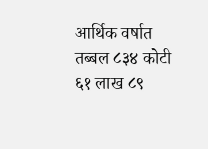आर्थिक वर्षात तब्बल ८३४ कोटी ६१ लाख ८९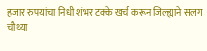हजार रुपयांचा निधी शंभर टक्के खर्च करून जिल्ह्याने सलग चौथ्या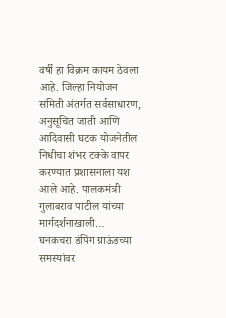वर्षी हा विक्रम कायम ठेवला आहे. जिल्हा नियोजन समिती अंतर्गत सर्वसाधारण, अनुसूचित जाती आणि आदिवासी घटक योजनेतील निधीचा शंभर टक्के वापर करण्यात प्रशासनाला यश आले आहे. पालकमंत्री गुलाबराव पाटील यांच्या मार्गदर्शनाखाली…
घनकचरा डंपिंग ग्राऊंडच्या समस्यांवर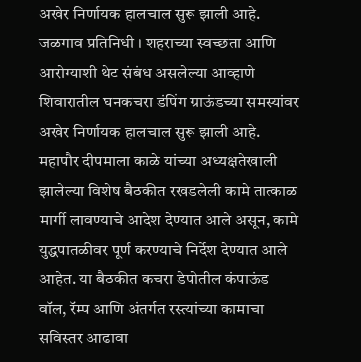अखेर निर्णायक हालचाल सुरू झाली आहे. जळगाव प्रतिनिधी । शहराच्या स्वच्छता आणि आरोग्याशी थेट संबंध असलेल्या आव्हाणे शिवारातील घनकचरा डंपिंग ग्राऊंडच्या समस्यांवर अखेर निर्णायक हालचाल सुरू झाली आहे. महापौर दीपमाला काळे यांच्या अध्यक्षतेखाली झालेल्या विशेष बैठकीत रखडलेली कामे तात्काळ मार्गी लावण्याचे आदेश देण्यात आले असून, कामे युद्धपातळीवर पूर्ण करण्याचे निर्देश देण्यात आले आहेत. या बैठकीत कचरा डेपोतील कंपाऊंड वॉल, रॅम्प आणि अंतर्गत रस्त्यांच्या कामाचा सविस्तर आढावा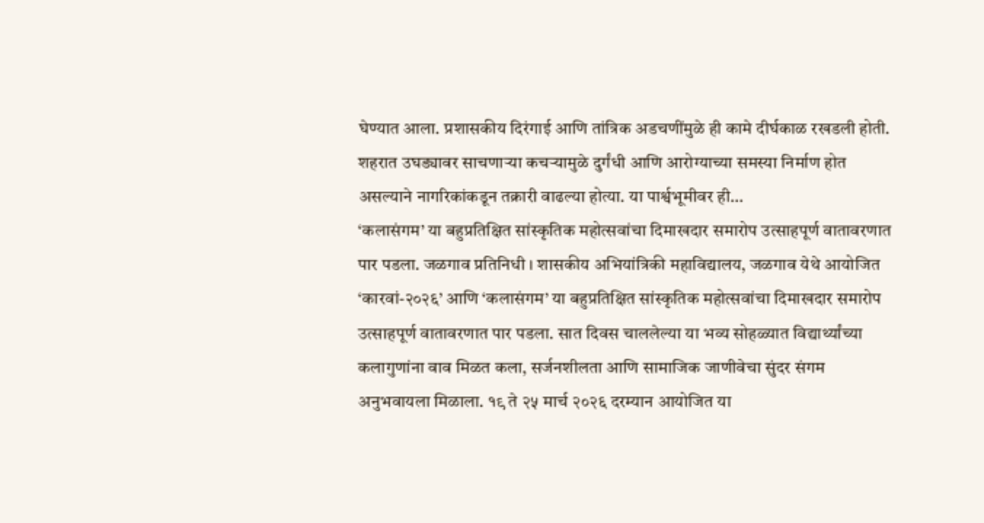घेण्यात आला. प्रशासकीय दिरंगाई आणि तांत्रिक अडचणींमुळे ही कामे दीर्घकाळ रखडली होती. शहरात उघड्यावर साचणाऱ्या कचऱ्यामुळे दुर्गंधी आणि आरोग्याच्या समस्या निर्माण होत असल्याने नागरिकांकडून तक्रारी वाढल्या होत्या. या पार्श्वभूमीवर ही…
‘कलासंगम’ या बहुप्रतिक्षित सांस्कृतिक महोत्सवांचा दिमाखदार समारोप उत्साहपूर्ण वातावरणात पार पडला. जळगाव प्रतिनिधी । शासकीय अभियांत्रिकी महाविद्यालय, जळगाव येथे आयोजित ‘कारवां-२०२६’ आणि ‘कलासंगम’ या बहुप्रतिक्षित सांस्कृतिक महोत्सवांचा दिमाखदार समारोप उत्साहपूर्ण वातावरणात पार पडला. सात दिवस चाललेल्या या भव्य सोहळ्यात विद्यार्थ्यांच्या कलागुणांना वाव मिळत कला, सर्जनशीलता आणि सामाजिक जाणीवेचा सुंदर संगम अनुभवायला मिळाला. १९ ते २५ मार्च २०२६ दरम्यान आयोजित या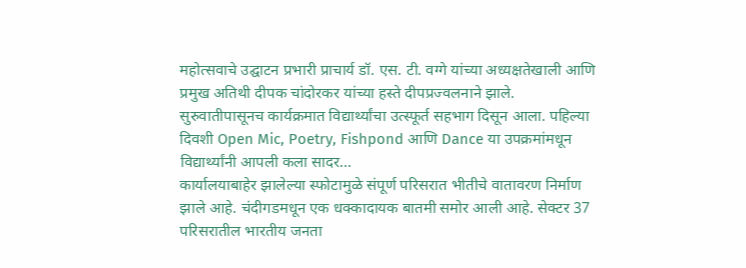महोत्सवाचे उद्घाटन प्रभारी प्राचार्य डॉ. एस. टी. वग्गे यांच्या अध्यक्षतेखाली आणि प्रमुख अतिथी दीपक चांदोरकर यांच्या हस्ते दीपप्रज्वलनाने झाले. सुरुवातीपासूनच कार्यक्रमात विद्यार्थ्यांचा उत्स्फूर्त सहभाग दिसून आला. पहिल्या दिवशी Open Mic, Poetry, Fishpond आणि Dance या उपक्रमांमधून विद्यार्थ्यांनी आपली कला सादर…
कार्यालयाबाहेर झालेल्या स्फोटामुळे संपूर्ण परिसरात भीतीचे वातावरण निर्माण झाले आहे. चंदीगडमधून एक धक्कादायक बातमी समोर आली आहे. सेक्टर 37 परिसरातील भारतीय जनता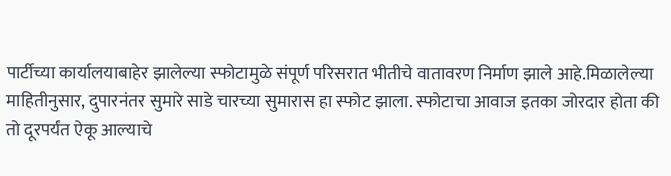पार्टीच्या कार्यालयाबाहेर झालेल्या स्फोटामुळे संपूर्ण परिसरात भीतीचे वातावरण निर्माण झाले आहे.मिळालेल्या माहितीनुसार, दुपारनंतर सुमारे साडे चारच्या सुमारास हा स्फोट झाला. स्फोटाचा आवाज इतका जोरदार होता की तो दूरपर्यंत ऐकू आल्याचे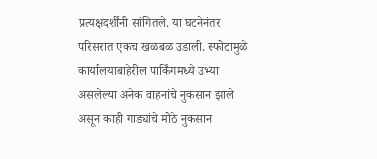प्रत्यक्षदर्शींनी सांगितले. या घटनेनंतर परिसरात एकच खळबळ उडाली. स्फोटामुळे कार्यालयाबाहेरील पार्किंगमध्ये उभ्या असलेल्या अनेक वाहनांचे नुकसान झाले असून काही गाड्यांचे मोठे नुकसान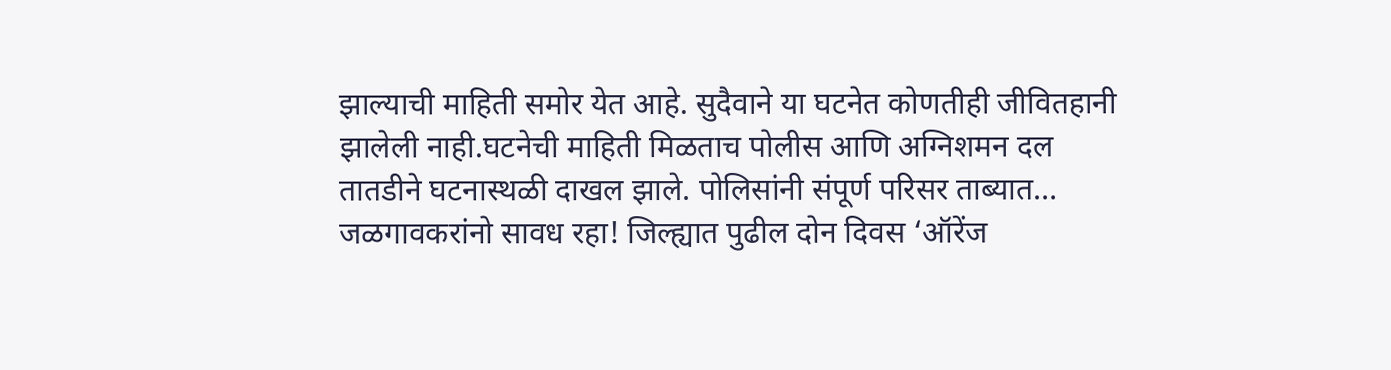झाल्याची माहिती समोर येत आहे. सुदैवाने या घटनेत कोणतीही जीवितहानी झालेली नाही.घटनेची माहिती मिळताच पोलीस आणि अग्निशमन दल तातडीने घटनास्थळी दाखल झाले. पोलिसांनी संपूर्ण परिसर ताब्यात…
जळगावकरांनो सावध रहा! जिल्ह्यात पुढील दोन दिवस ‘ऑरेंज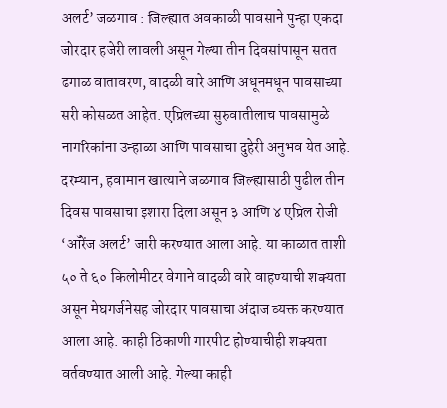अलर्ट’ जळगाव : जिल्ह्यात अवकाळी पावसाने पुन्हा एकदा जोरदार हजेरी लावली असून गेल्या तीन दिवसांपासून सतत ढगाळ वातावरण, वादळी वारे आणि अधूनमधून पावसाच्या सरी कोसळत आहेत. एप्रिलच्या सुरुवातीलाच पावसामुळे नागरिकांना उन्हाळा आणि पावसाचा दुहेरी अनुभव येत आहे. दरम्यान, हवामान खात्याने जळगाव जिल्ह्यासाठी पुढील तीन दिवस पावसाचा इशारा दिला असून ३ आणि ४ एप्रिल रोजी ‘ऑरेंज अलर्ट’ जारी करण्यात आला आहे. या काळात ताशी ५० ते ६० किलोमीटर वेगाने वादळी वारे वाहण्याची शक्यता असून मेघगर्जनेसह जोरदार पावसाचा अंदाज व्यक्त करण्यात आला आहे. काही ठिकाणी गारपीट होण्याचीही शक्यता वर्तवण्यात आली आहे. गेल्या काही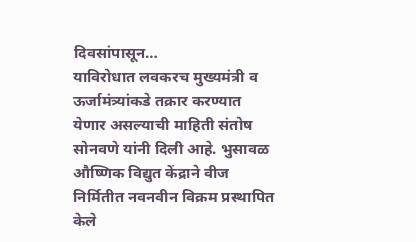दिवसांपासून…
याविरोधात लवकरच मुख्यमंत्री व ऊर्जामंत्र्यांकडे तक्रार करण्यात येणार असल्याची माहिती संतोष सोनवणे यांनी दिली आहे. भुसावळ औष्णिक विद्युत केंद्राने वीज निर्मितीत नवनवीन विक्रम प्रस्थापित केले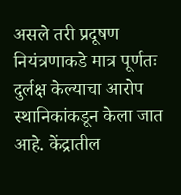असले तरी प्रदूषण नियंत्रणाकडे मात्र पूर्णतः दुर्लक्ष केल्याचा आरोप स्थानिकांकडून केला जात आहे. केंद्रातील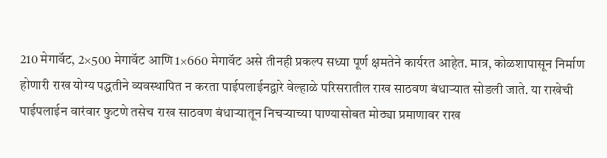210 मेगावॅट, 2×500 मेगावॅट आणि 1×660 मेगावॅट असे तीनही प्रकल्प सध्या पूर्ण क्षमतेने कार्यरत आहेत. मात्र, कोळशापासून निर्माण होणारी राख योग्य पद्धतीने व्यवस्थापित न करता पाईपलाईनद्वारे वेल्हाळे परिसरातील राख साठवण बंधाऱ्यात सोडली जाते. या राखेची पाईपलाईन वारंवार फुटणे तसेच राख साठवण बंधाऱ्यातून निचऱ्याच्या पाण्यासोबत मोठ्या प्रमाणावर राख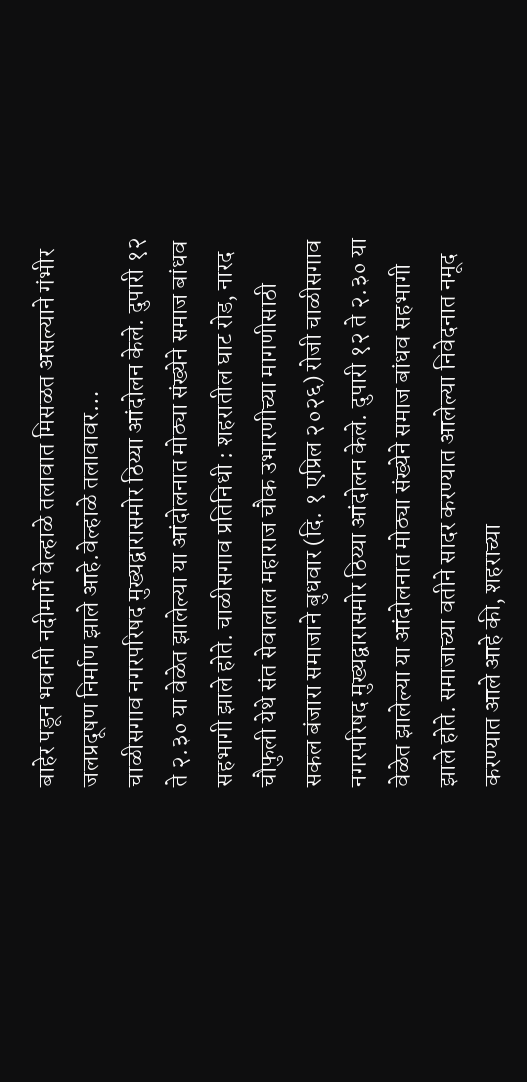बाहेर पडून भवानी नदीमार्गे वेल्हाळे तलावात मिसळत असल्याने गंभीर जलप्रदूषण निर्माण झाले आहे.वेल्हाळे तलावावर…
चाळीसगाव नगरपरिषद मुख्यद्वारासमोर ठिय्या आंदोलन केले. दुपारी १२ ते २.३० या वेळेत झालेल्या या आंदोलनात मोठ्या संख्येने समाज बांधव सहभागी झाले होते. चाळीसगाव प्रतिनिधी : शहरातील घाट रोड, नारद चौफुली येथे संत सेवालाल महाराज चौक उभारणीच्या मागणीसाठी सकल बंजारा समाजाने बुधवार (दि. १ एप्रिल २०२६) रोजी चाळीसगाव नगरपरिषद मुख्यद्वारासमोर ठिय्या आंदोलन केले. दुपारी १२ ते २.३० या वेळेत झालेल्या या आंदोलनात मोठ्या संख्येने समाज बांधव सहभागी झाले होते. समाजाच्या वतीने सादर करण्यात आलेल्या निवेदनात नमूद करण्यात आले आहे की, शहराच्या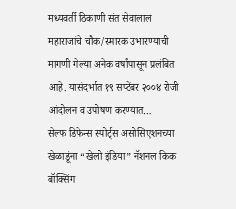मध्यवर्ती ठिकाणी संत सेवालाल महाराजांचे चौक/स्मारक उभारण्याची मागणी गेल्या अनेक वर्षांपासून प्रलंबित आहे. यासंदर्भात १९ सप्टेंबर २००४ रोजी आंदोलन व उपोषण करण्यात…
सेल्फ डिफेन्स स्पोर्ट्स असोसिएशनच्या खेळाडूंना “खेलो इंडिया” नॅशनल किक बॉक्सिंग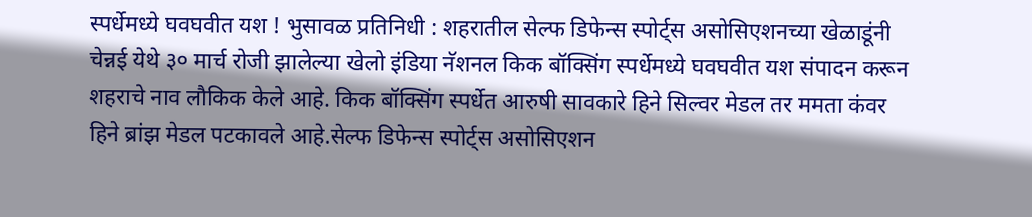स्पर्धेमध्ये घवघवीत यश ! भुसावळ प्रतिनिधी : शहरातील सेल्फ डिफेन्स स्पोर्ट्स असोसिएशनच्या खेळाडूंनी चेन्नई येथे ३० मार्च रोजी झालेल्या खेलो इंडिया नॅशनल किक बॉक्सिंग स्पर्धेमध्ये घवघवीत यश संपादन करून शहराचे नाव लौकिक केले आहे. किक बॉक्सिंग स्पर्धेत आरुषी सावकारे हिने सिल्वर मेडल तर ममता कंवर हिने ब्रांझ मेडल पटकावले आहे.सेल्फ डिफेन्स स्पोर्ट्स असोसिएशन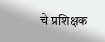चे प्रशिक्षक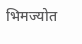भिमज्योत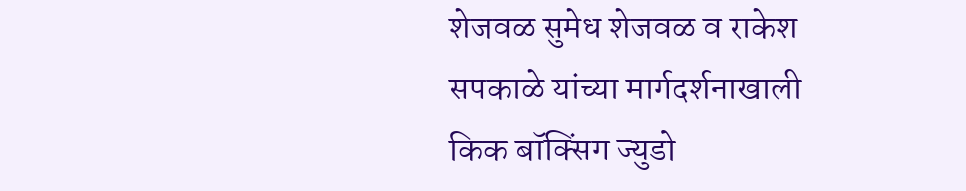शेजवळ सुमेध शेजवळ व राकेश सपकाळे यांच्या मार्गदर्शनाखाली किक बॉक्सिंग ज्युडो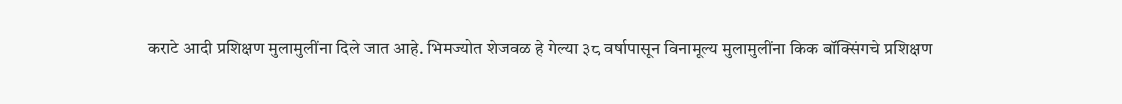कराटे आदी प्रशिक्षण मुलामुलींना दिले जात आहे. भिमज्योत शेजवळ हे गेल्या ३८ वर्षापासून विनामूल्य मुलामुलींना किक बॉक्सिंगचे प्रशिक्षण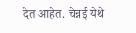देत आहेत. चेन्नई येथे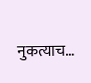नुकत्याच…